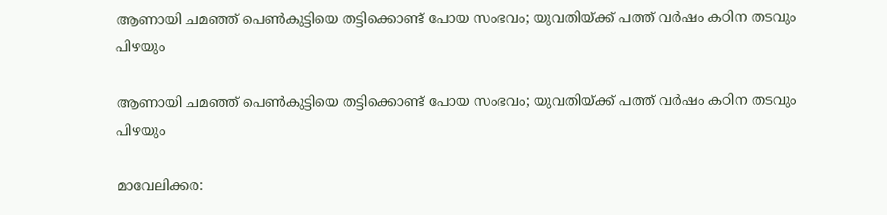ആണായി ചമഞ്ഞ് പെൺകുട്ടിയെ തട്ടിക്കൊണ്ട് പോയ സംഭവം; യുവതിയ്ക്ക് പത്ത് വർഷം കഠിന തടവും പിഴയും

ആണായി ചമഞ്ഞ് പെൺകുട്ടിയെ തട്ടിക്കൊണ്ട് പോയ സംഭവം; യുവതിയ്ക്ക് പത്ത് വർഷം കഠിന തടവും പിഴയും

മാവേലിക്കര: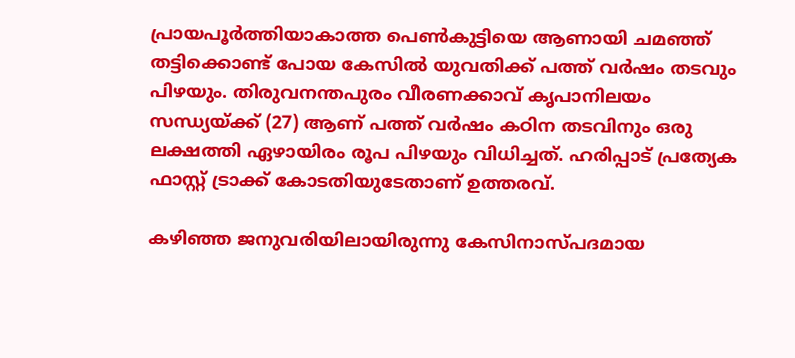പ്രായപൂർത്തിയാകാത്ത പെൺകുട്ടിയെ ആണായി ചമഞ്ഞ് തട്ടിക്കൊണ്ട് പോയ കേസിൽ യുവതിക്ക് പത്ത് വർഷം തടവും പിഴയും. തിരുവനന്തപുരം വീരണക്കാവ് കൃപാനിലയം സന്ധ്യയ്‌ക്ക് (27) ആണ് പത്ത് വർഷം കഠിന തടവിനും ഒരു ലക്ഷത്തി ഏഴായിരം രൂപ പിഴയും വിധിച്ചത്. ഹരിപ്പാട് പ്രത്യേക ഫാസ്റ്റ് ട്രാക്ക് കോടതിയുടേതാണ് ഉത്തരവ്.

കഴിഞ്ഞ ജനുവരിയിലായിരുന്നു കേസിനാസ്പദമായ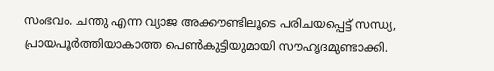സംഭവം. ചന്തു എന്ന വ്യാജ അക്കൗണ്ടിലൂടെ പരിചയപ്പെട്ട് സന്ധ്യ, പ്രായപൂർത്തിയാകാത്ത പെൺകുട്ടിയുമായി സൗഹൃദമുണ്ടാക്കി.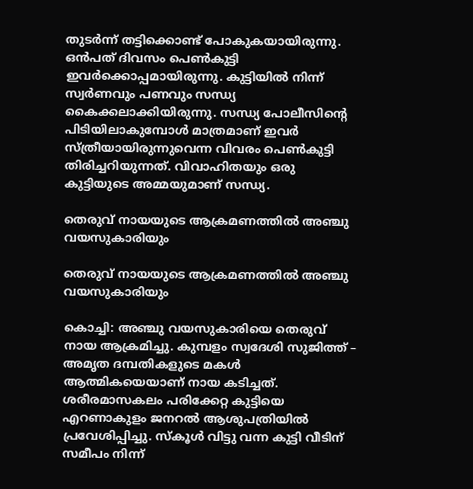തുടർന്ന് തട്ടിക്കൊണ്ട് പോകുകയായിരുന്നു. ഒൻപത് ദിവസം പെൺകുട്ടി ഇവർക്കൊപ്പമായിരുന്നു. കുട്ടിയിൽ നിന്ന് സ്വർണവും പണവും സന്ധ്യ കൈക്കലാക്കിയിരുന്നു. സന്ധ്യ പോലീസിന്റെ പിടിയിലാകുമ്പോൾ മാത്രമാണ് ഇവർ സ്ത്രീയായിരുന്നുവെന്ന വിവരം പെൺകുട്ടി തിരിച്ചറിയുന്നത്. വിവാഹിതയും ഒരു കുട്ടിയുടെ അമ്മയുമാണ് സന്ധ്യ.

തെരുവ് നായയുടെ ആക്രമണത്തിൽ അഞ്ചു വയസുകാരിയും

തെരുവ് നായയുടെ ആക്രമണത്തിൽ അഞ്ചു വയസുകാരിയും

കൊച്ചി: അഞ്ചു വയസുകാരിയെ തെരുവ് നായ ആക്രമിച്ചു. കുമ്പളം സ്വദേശി സുജിത്ത് – അമൃത ദമ്പതികളുടെ മകൾ ആത്മികയെയാണ് നായ കടിച്ചത്. ശരീരമാസകലം പരിക്കേറ്റ കുട്ടിയെ എറണാകുളം ജനറൽ ആശുപത്രിയിൽ പ്രവേശിപ്പിച്ചു. സ്കൂൾ വിട്ടു വന്ന കുട്ടി വീടിന് സമീപം നിന്ന്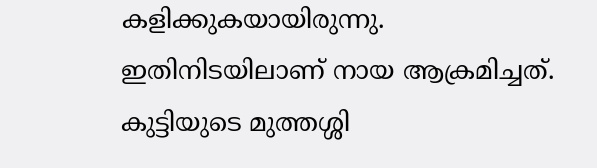കളിക്കുകയായിരുന്നു. ഇതിനിടയിലാണ് നായ ആക്രമിച്ചത്. കുട്ടിയുടെ മുത്തശ്ശി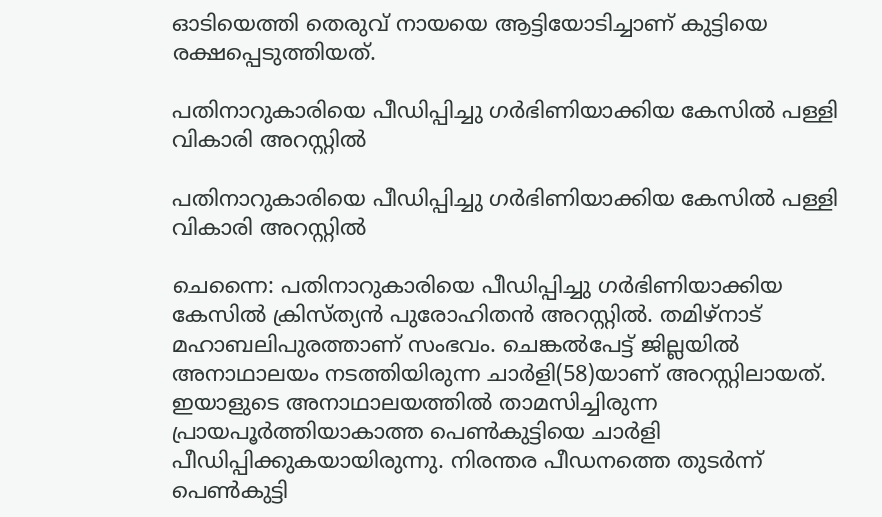ഓടിയെത്തി തെരുവ് നായയെ ആട്ടിയോടിച്ചാണ് കുട്ടിയെ രക്ഷപ്പെടുത്തിയത്.

പതിനാറുകാരിയെ പീഡിപ്പിച്ചു ഗർഭിണിയാക്കിയ കേസിൽ പള്ളി വികാരി അറസ്റ്റിൽ

പതിനാറുകാരിയെ പീഡിപ്പിച്ചു ഗർഭിണിയാക്കിയ കേസിൽ പള്ളി വികാരി അറസ്റ്റിൽ

ചെന്നൈ: പതിനാറുകാരിയെ പീഡിപ്പിച്ചു ഗർഭിണിയാക്കിയ കേസിൽ ക്രിസ്ത്യൻ പുരോഹിതൻ അറസ്റ്റിൽ. തമിഴ്നാട് മഹാബലിപുരത്താണ് സംഭവം. ചെങ്കൽപേട്ട് ജില്ലയിൽ അനാഥാലയം നടത്തിയിരുന്ന ചാർളി(58)യാണ് അറസ്റ്റിലായത്.
ഇയാളുടെ അനാഥാലയത്തിൽ താമസിച്ചിരുന്ന പ്രായപൂർത്തിയാകാത്ത പെൺകുട്ടിയെ ചാർളി പീഡിപ്പിക്കുകയായിരുന്നു. നിരന്തര പീഡനത്തെ തുടർന്ന് പെൺകുട്ടി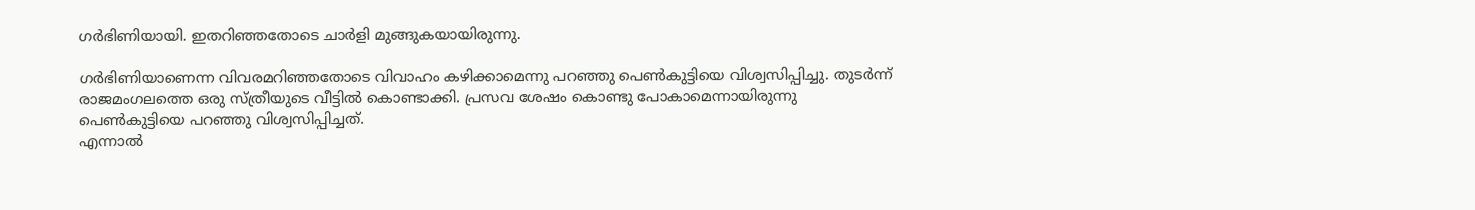ഗർഭിണിയായി. ഇതറിഞ്ഞതോടെ ചാർളി മുങ്ങുകയായിരുന്നു.

ഗർഭിണിയാണെന്ന വിവരമറിഞ്ഞതോടെ വിവാഹം കഴിക്കാമെന്നു പറഞ്ഞു പെൺകുട്ടിയെ വിശ്വസിപ്പിച്ചു. തുടർന്ന് രാജമംഗലത്തെ ഒരു സ്ത്രീയുടെ വീട്ടിൽ കൊണ്ടാക്കി. പ്രസവ ശേഷം കൊണ്ടു പോകാമെന്നായിരുന്നു പെൺകുട്ടിയെ പറഞ്ഞു വിശ്വസിപ്പിച്ചത്.
എന്നാൽ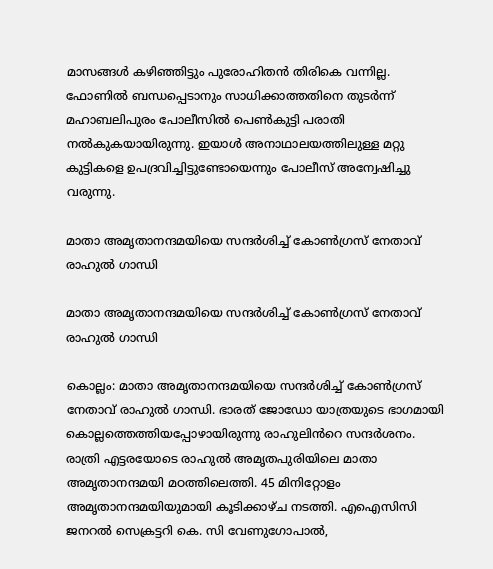മാസങ്ങൾ കഴിഞ്ഞിട്ടും പുരോഹിതൻ തിരികെ വന്നില്ല. ഫോണിൽ ബന്ധപ്പെടാനും സാധിക്കാത്തതിനെ തുടർന്ന് മഹാബലിപുരം പോലീസിൽ പെൺകുട്ടി പരാതി നൽകുകയായിരുന്നു. ഇയാൾ അനാഥാലയത്തിലുള്ള മറ്റു കുട്ടികളെ ഉപദ്രവിച്ചിട്ടുണ്ടോയെന്നും പോലീസ് അന്വേഷിച്ചു വരുന്നു.

മാതാ അമൃതാനന്ദമയിയെ സന്ദർശിച്ച് കോൺഗ്രസ് നേതാവ് രാഹുൽ ഗാന്ധി

മാതാ അമൃതാനന്ദമയിയെ സന്ദർശിച്ച് കോൺഗ്രസ് നേതാവ് രാഹുൽ ഗാന്ധി

കൊല്ലം: മാതാ അമൃതാനന്ദമയിയെ സന്ദർശിച്ച് കോൺഗ്രസ് നേതാവ് രാഹുൽ ഗാന്ധി. ഭാരത് ജോഡോ യാത്രയുടെ ഭാഗമായി കൊല്ലത്തെത്തിയപ്പോഴായിരുന്നു രാഹുലിൻറെ സന്ദർശനം.
രാത്രി എട്ടരയോടെ രാഹുൽ അമൃതപുരിയിലെ മാതാ അമൃതാനന്ദമയി മഠത്തിലെത്തി. 45 മിനിറ്റോളം അമൃതാനന്ദമയിയുമായി കൂടിക്കാഴ്ച നടത്തി. എഐസിസി ജനറൽ സെക്രട്ടറി കെ. സി വേണുഗോപാൽ,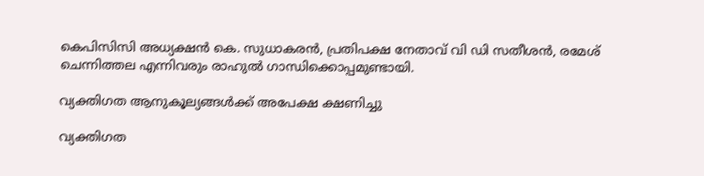കെപിസിസി അധ്യക്ഷൻ കെ. സുധാകരൻ, പ്രതിപക്ഷ നേതാവ് വി ഡി സതീശൻ, രമേശ് ചെന്നിത്തല എന്നിവരും രാഹുൽ ഗാന്ധിക്കൊപ്പമുണ്ടായി.

വ്യക്തിഗത ആനുകൂല്യങ്ങൾക്ക് അപേക്ഷ ക്ഷണിച്ചു

വ്യക്തിഗത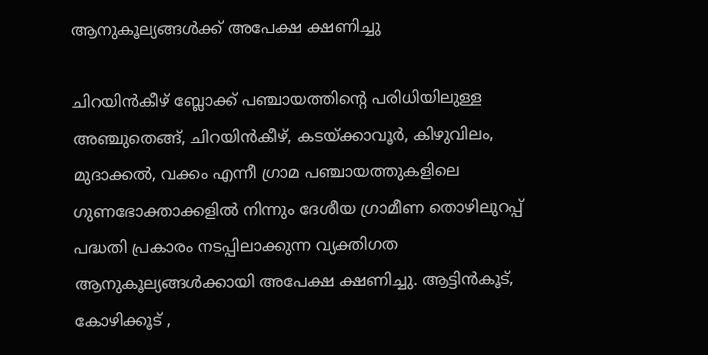ആനുകൂല്യങ്ങൾക്ക് അപേക്ഷ ക്ഷണിച്ചു

ചിറയിൻകീഴ് ബ്ലോക്ക് പഞ്ചായത്തിന്റെ പരിധിയിലുള്ള അഞ്ചുതെങ്ങ്, ചിറയിൻകീഴ്, കടയ്ക്കാവൂർ, കിഴുവിലം, മുദാക്കൽ, വക്കം എന്നീ ഗ്രാമ പഞ്ചായത്തുകളിലെ ഗുണഭോക്താക്കളിൽ നിന്നും ദേശീയ ഗ്രാമീണ തൊഴിലുറപ്പ് പദ്ധതി പ്രകാരം നടപ്പിലാക്കുന്ന വ്യക്തിഗത ആനുകൂല്യങ്ങൾക്കായി അപേക്ഷ ക്ഷണിച്ചു. ആട്ടിൻകൂട്, കോഴിക്കൂട് ,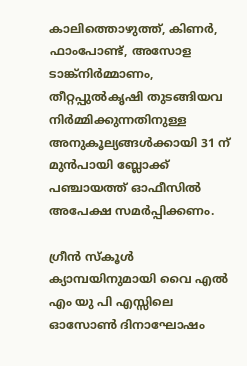കാലിത്തൊഴുത്ത്, കിണർ, ഫാംപോണ്ട്, അസോള ടാങ്ക്നിർമ്മാണം, തീറ്റപ്പുൽകൃഷി തുടങ്ങിയവ നിർമ്മിക്കുന്നതിനുള്ള അനുകൂല്യങ്ങൾക്കായി 31 ന് മുൻപായി ബ്ലോക്ക് പഞ്ചായത്ത് ഓഫീസിൽ അപേക്ഷ സമർപ്പിക്കണം.

ഗ്രീൻ സ്കൂൾ ക്യാമ്പയിനുമായി വൈ എൽ എം യു പി എസ്സിലെ ഓസോൺ ദിനാഘോഷം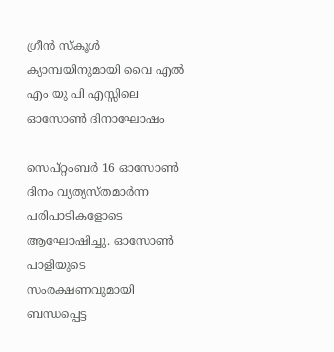ഗ്രീൻ സ്കൂൾ ക്യാമ്പയിനുമായി വൈ എൽ എം യു പി എസ്സിലെ ഓസോൺ ദിനാഘോഷം

സെപ്റ്റംബർ 16 ഓസോൺ ദിനം വ്യത്യസ്തമാർന്ന പരിപാടികളോടെ ആഘോഷിച്ചു. ഓസോൺ പാളിയുടെ സംരക്ഷണവുമായി ബന്ധപ്പെട്ട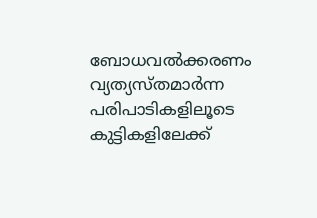ബോധവൽക്കരണം വ്യത്യസ്തമാർന്ന പരിപാടികളിലൂടെ കുട്ടികളിലേക്ക്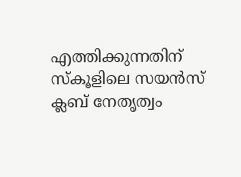എത്തിക്കുന്നതിന് സ്കൂളിലെ സയൻസ് ക്ലബ്‌ നേതൃത്വം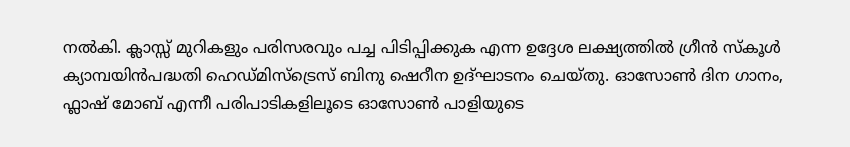നൽകി. ക്ലാസ്സ്‌ മുറികളും പരിസരവും പച്ച പിടിപ്പിക്കുക എന്ന ഉദ്ദേശ ലക്ഷ്യത്തിൽ ഗ്രീൻ സ്കൂൾ ക്യാമ്പയിൻപദ്ധതി ഹെഡ്മിസ്ട്രെസ് ബിനു ഷെറീന ഉദ്ഘാടനം ചെയ്തു. ഓസോൺ ദിന ഗാനം, ഫ്ലാഷ് മോബ് എന്നീ പരിപാടികളിലൂടെ ഓസോൺ പാളിയുടെ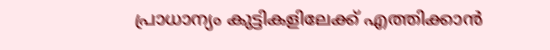പ്രാധാന്യം കുട്ടികളിലേക്ക് എത്തിക്കാൻ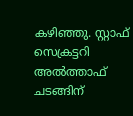കഴിഞ്ഞു. സ്റ്റാഫ്‌ സെക്രട്ടറി അൽത്താഫ് ചടങ്ങിന്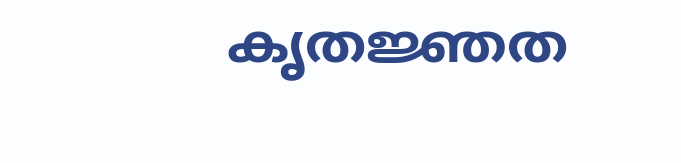കൃതജ്ഞത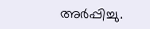അർപ്പിച്ചു.